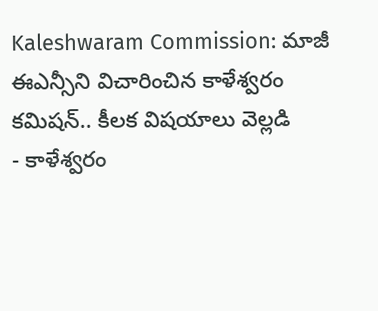Kaleshwaram Commission: మాజీ ఈఎన్సీని విచారించిన కాళేశ్వరం కమిషన్.. కీలక విషయాలు వెల్లడి
- కాళేశ్వరం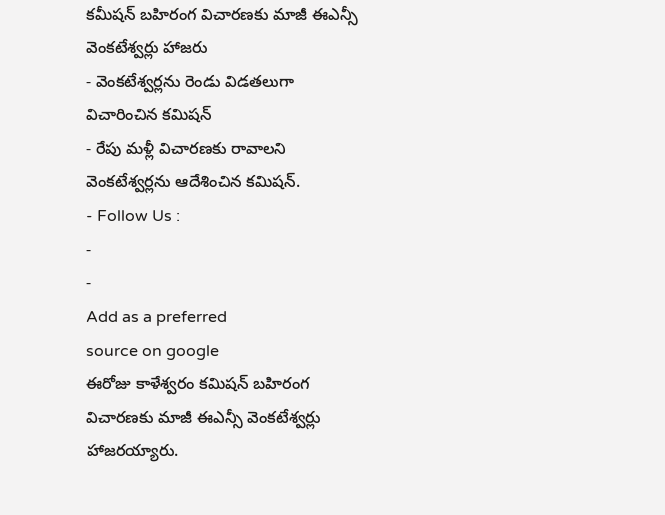కమీషన్ బహిరంగ విచారణకు మాజీ ఈఎన్సీ వెంకటేశ్వర్లు హాజరు
- వెంకటేశ్వర్లను రెండు విడతలుగా విచారించిన కమిషన్
- రేపు మళ్లీ విచారణకు రావాలని వెంకటేశ్వర్లను ఆదేశించిన కమిషన్.
- Follow Us :
-
-
Add as a preferred
source on google
ఈరోజు కాళేశ్వరం కమిషన్ బహిరంగ విచారణకు మాజీ ఈఎన్సీ వెంకటేశ్వర్లు హాజరయ్యారు.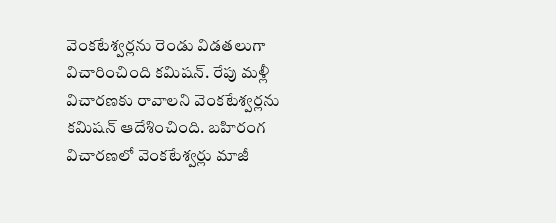వెంకటేశ్వర్లను రెండు విడతలుగా విచారించింది కమిషన్. రేపు మళ్లీ విచారణకు రావాలని వెంకటేశ్వర్లను కమిషన్ ఆదేశించింది. బహిరంగ విచారణలో వెంకటేశ్వర్లు మాజీ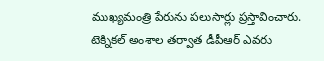ముఖ్యమంత్రి పేరును పలుసార్లు ప్రస్తావించారు. టెక్నికల్ అంశాల తర్వాత డీపీఆర్ ఎవరు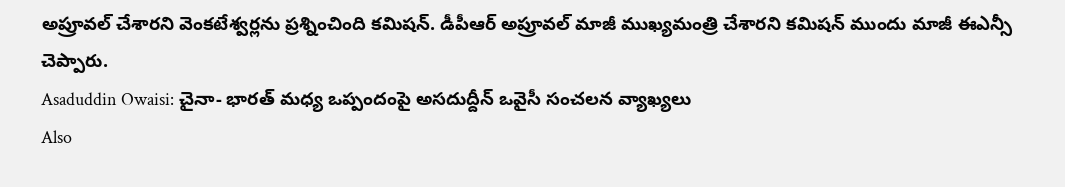అప్రూవల్ చేశారని వెంకటేశ్వర్లను ప్రశ్నించింది కమిషన్. డీపీఆర్ అప్రూవల్ మాజీ ముఖ్యమంత్రి చేశారని కమిషన్ ముందు మాజీ ఈఎన్సీ చెప్పారు.
Asaduddin Owaisi: చైనా- భారత్ మధ్య ఒప్పందంపై అసదుద్దీన్ ఒవైసీ సంచలన వ్యాఖ్యలు
Also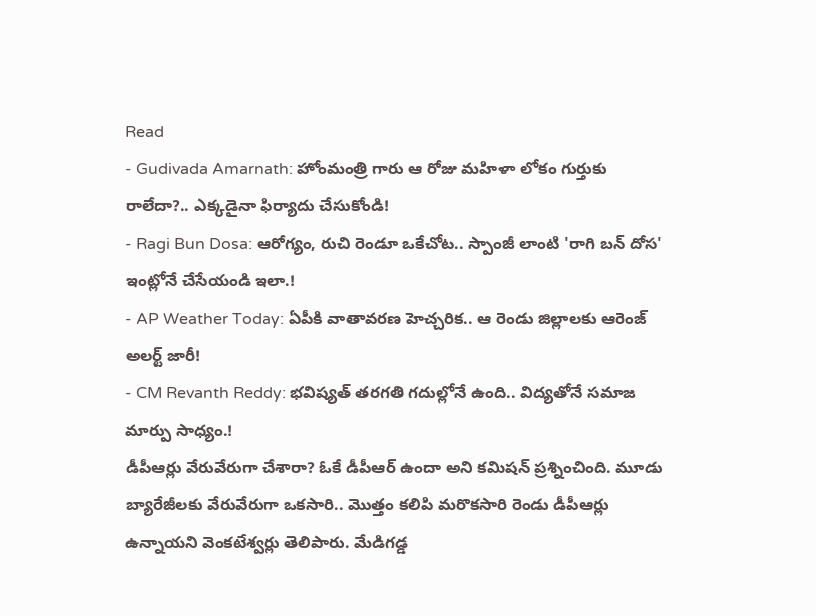Read
- Gudivada Amarnath: హోంమంత్రి గారు ఆ రోజు మహిళా లోకం గుర్తుకు రాలేదా?.. ఎక్కడైనా ఫిర్యాదు చేసుకోండి!
- Ragi Bun Dosa: ఆరోగ్యం, రుచి రెండూ ఒకేచోట.. స్పాంజీ లాంటి 'రాగి బన్ దోస' ఇంట్లోనే చేసేయండి ఇలా.!
- AP Weather Today: ఏపీకి వాతావరణ హెచ్చరిక.. ఆ రెండు జిల్లాలకు ఆరెంజ్ అలర్ట్ జారీ!
- CM Revanth Reddy: భవిష్యత్ తరగతి గదుల్లోనే ఉంది.. విద్యతోనే సమాజ మార్పు సాధ్యం.!
డీపీఆర్లు వేరువేరుగా చేశారా? ఓకే డీపీఆర్ ఉందా అని కమిషన్ ప్రశ్నించింది. మూడు బ్యారేజీలకు వేరువేరుగా ఒకసారి.. మొత్తం కలిపి మరొకసారి రెండు డీపీఆర్లు ఉన్నాయని వెంకటేశ్వర్లు తెలిపారు. మేడిగడ్డ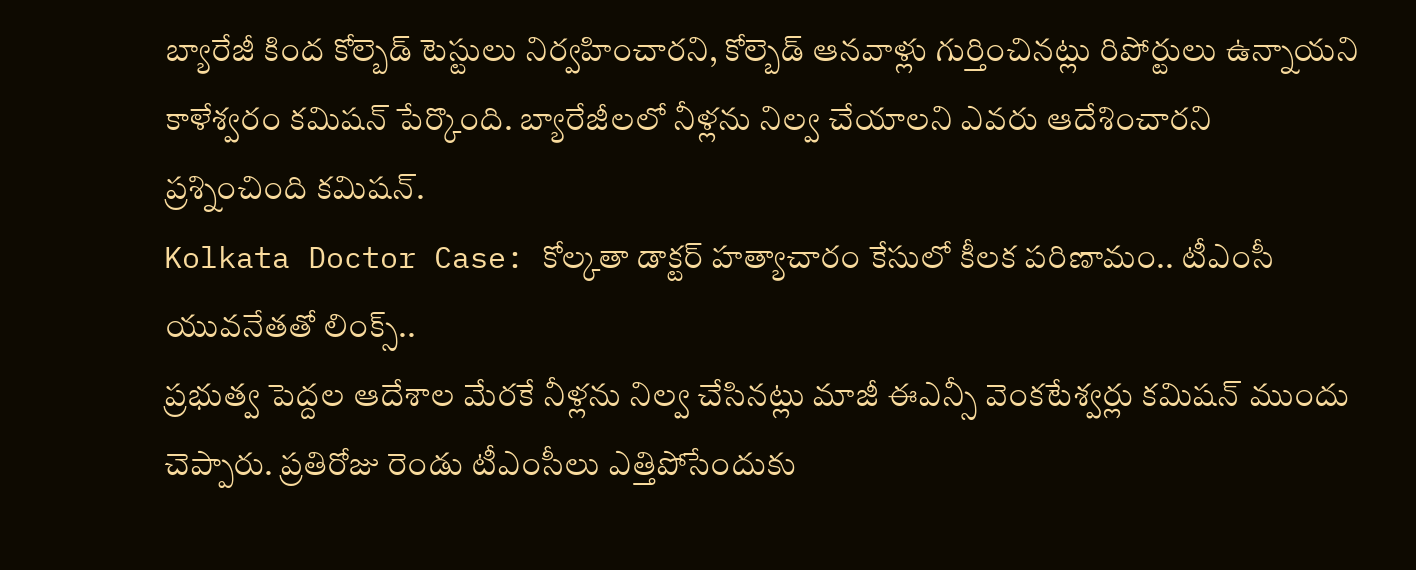బ్యారేజీ కింద కోల్బెడ్ టెస్టులు నిర్వహించారని, కోల్బెడ్ ఆనవాళ్లు గుర్తించినట్లు రిపోర్టులు ఉన్నాయని కాళేశ్వరం కమిషన్ పేర్కొంది. బ్యారేజీలలో నీళ్లను నిల్వ చేయాలని ఎవరు ఆదేశించారని ప్రశ్నించింది కమిషన్.
Kolkata Doctor Case: కోల్కతా డాక్టర్ హత్యాచారం కేసులో కీలక పరిణామం.. టీఎంసీ యువనేతతో లింక్స్..
ప్రభుత్వ పెద్దల ఆదేశాల మేరకే నీళ్లను నిల్వ చేసినట్లు మాజీ ఈఎన్సీ వెంకటేశ్వర్లు కమిషన్ ముందు చెప్పారు. ప్రతిరోజు రెండు టీఎంసీలు ఎత్తిపోసేందుకు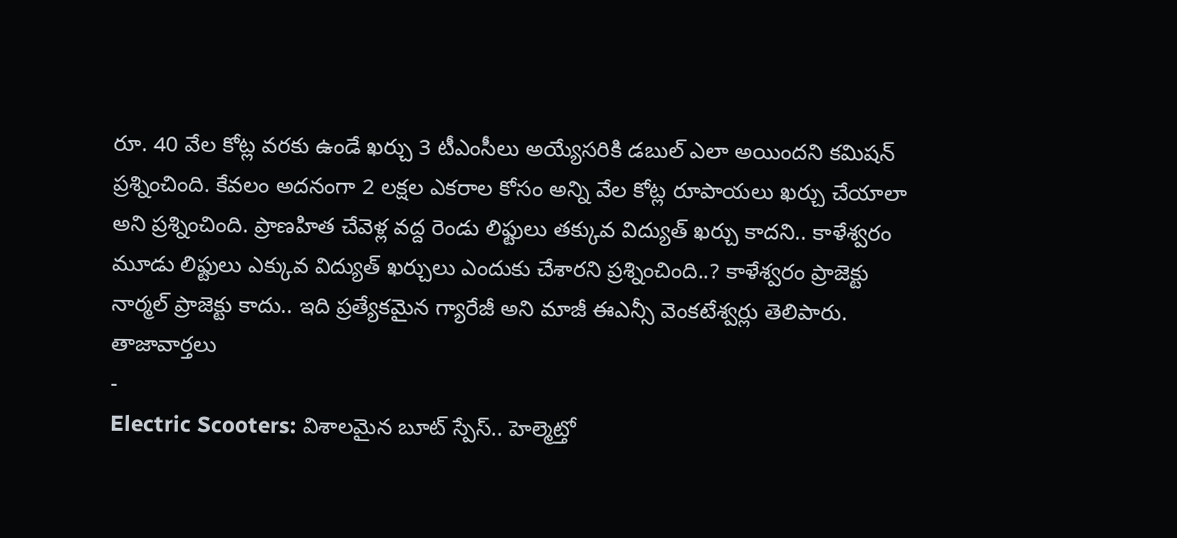రూ. 40 వేల కోట్ల వరకు ఉండే ఖర్చు 3 టీఎంసీలు అయ్యేసరికి డబుల్ ఎలా అయిందని కమిషన్ ప్రశ్నించింది. కేవలం అదనంగా 2 లక్షల ఎకరాల కోసం అన్ని వేల కోట్ల రూపాయలు ఖర్చు చేయాలా అని ప్రశ్నించింది. ప్రాణహిత చేవెళ్ల వద్ద రెండు లిఫ్టులు తక్కువ విద్యుత్ ఖర్చు కాదని.. కాళేశ్వరం మూడు లిఫ్టులు ఎక్కువ విద్యుత్ ఖర్చులు ఎందుకు చేశారని ప్రశ్నించింది..? కాళేశ్వరం ప్రాజెక్టు నార్మల్ ప్రాజెక్టు కాదు.. ఇది ప్రత్యేకమైన గ్యారేజీ అని మాజీ ఈఎన్సీ వెంకటేశ్వర్లు తెలిపారు.
తాజావార్తలు
-
Electric Scooters: విశాలమైన బూట్ స్పేస్.. హెల్మెట్తో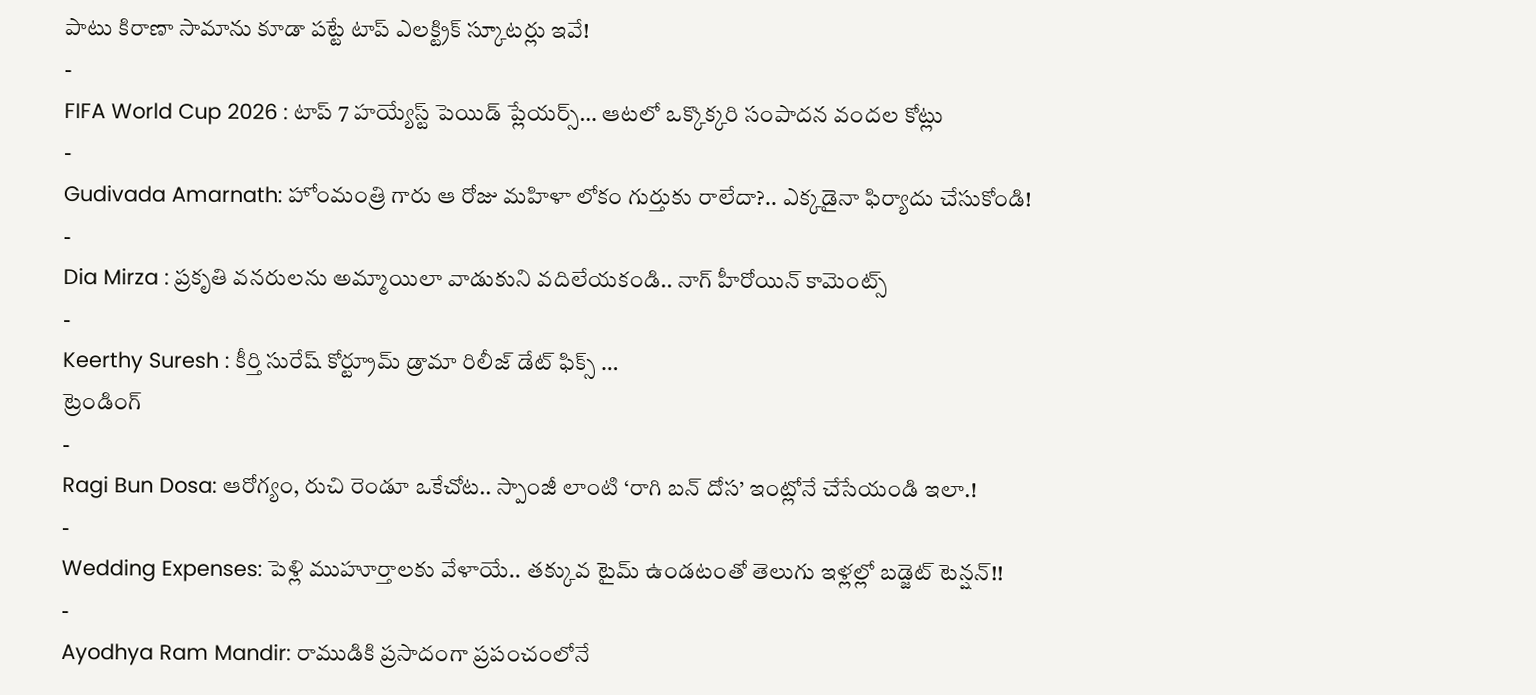పాటు కిరాణా సామాను కూడా పట్టే టాప్ ఎలక్ట్రిక్ స్కూటర్లు ఇవే!
-
FIFA World Cup 2026 : టాప్ 7 హయ్యేస్ట్ పెయిడ్ ప్లేయర్స్… ఆటలో ఒక్కొక్కరి సంపాదన వందల కోట్లు
-
Gudivada Amarnath: హోంమంత్రి గారు ఆ రోజు మహిళా లోకం గుర్తుకు రాలేదా?.. ఎక్కడైనా ఫిర్యాదు చేసుకోండి!
-
Dia Mirza : ప్రకృతి వనరులను అమ్మాయిలా వాడుకుని వదిలేయకండి.. నాగ్ హీరోయిన్ కామెంట్స్
-
Keerthy Suresh : కీర్తి సురేష్ కోర్ట్రూమ్ డ్రామా రిలీజ్ డేట్ ఫిక్స్ …
ట్రెండింగ్
-
Ragi Bun Dosa: ఆరోగ్యం, రుచి రెండూ ఒకేచోట.. స్పాంజీ లాంటి ‘రాగి బన్ దోస’ ఇంట్లోనే చేసేయండి ఇలా.!
-
Wedding Expenses: పెళ్లి ముహూర్తాలకు వేళాయే.. తక్కువ టైమ్ ఉండటంతో తెలుగు ఇళ్లల్లో బడ్జెట్ టెన్షన్!!
-
Ayodhya Ram Mandir: రాముడికి ప్రసాదంగా ప్రపంచంలోనే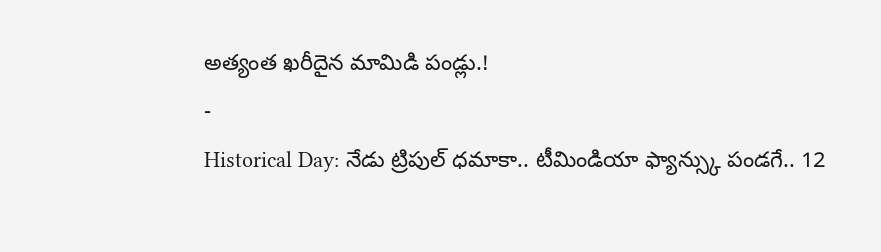అత్యంత ఖరీదైన మామిడి పండ్లు.!
-
Historical Day: నేడు ట్రిపుల్ ధమాకా.. టీమిండియా ఫ్యాన్స్కు పండగే.. 12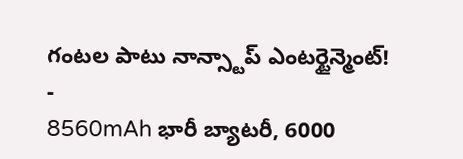గంటల పాటు నాన్స్టాప్ ఎంటర్టైన్మెంట్!
-
8560mAh భారీ బ్యాటరీ, 6000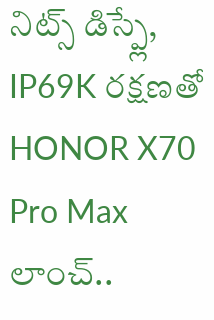నిట్స్ డిస్ప్లే, IP69K రక్షణతో HONOR X70 Pro Max లాంచ్..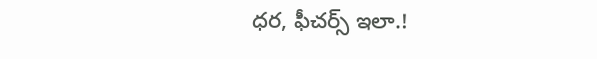ధర, ఫీచర్స్ ఇలా.!